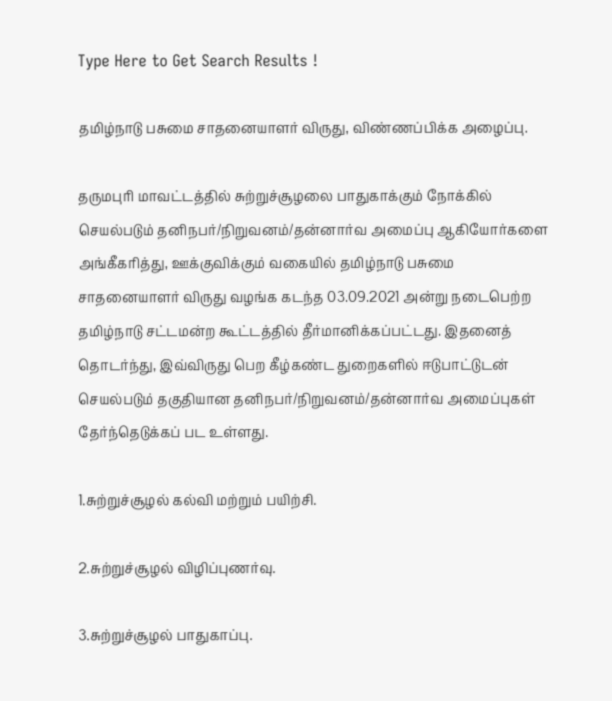Type Here to Get Search Results !

தமிழ்நாடு பசுமை சாதனையாளர்‌ விருது, விண்ணப்பிக்க அழைப்பு.

தருமபுரி மாவட்டத்தில்‌ சுற்றுச்சூழலை பாதுகாக்கும்‌ நோக்கில்‌ செயல்படும்‌ தனிநபர்‌/நிறுவனம்‌/தன்னார்வ அமைப்பு ஆகியோர்களை அங்கீகரித்து, ஊக்குவிக்கும்‌ வகையில்‌ தமிழ்நாடு பசுமை சாதனையாளர்‌ விருது வழங்க கடந்த 03.09.2021 அன்று நடைபெற்ற தமிழ்நாடு சட்டமன்ற கூட்டத்தில்‌ தீர்மானிக்கப்பட்டது. இதனைத்‌ தொடர்ந்து, இவ்விருது பெற கீழ்கண்ட துறைகளில்‌ ஈடுபாட்டுடன்‌ செயல்படும்‌ தகுதியான தனிநபர்‌/நிறுவனம்‌/தன்னார்வ அமைப்புகள்‌ தேர்ந்தெடுக்கப்‌ பட உள்ளது.

1.சுற்றுச்சூழல்‌ கல்வி மற்றும்‌ பயிற்சி.

2.சுற்றுச்சூழல்‌ விழிப்புணர்வு.

3.சுற்றுச்சூழல்‌ பாதுகாப்பு.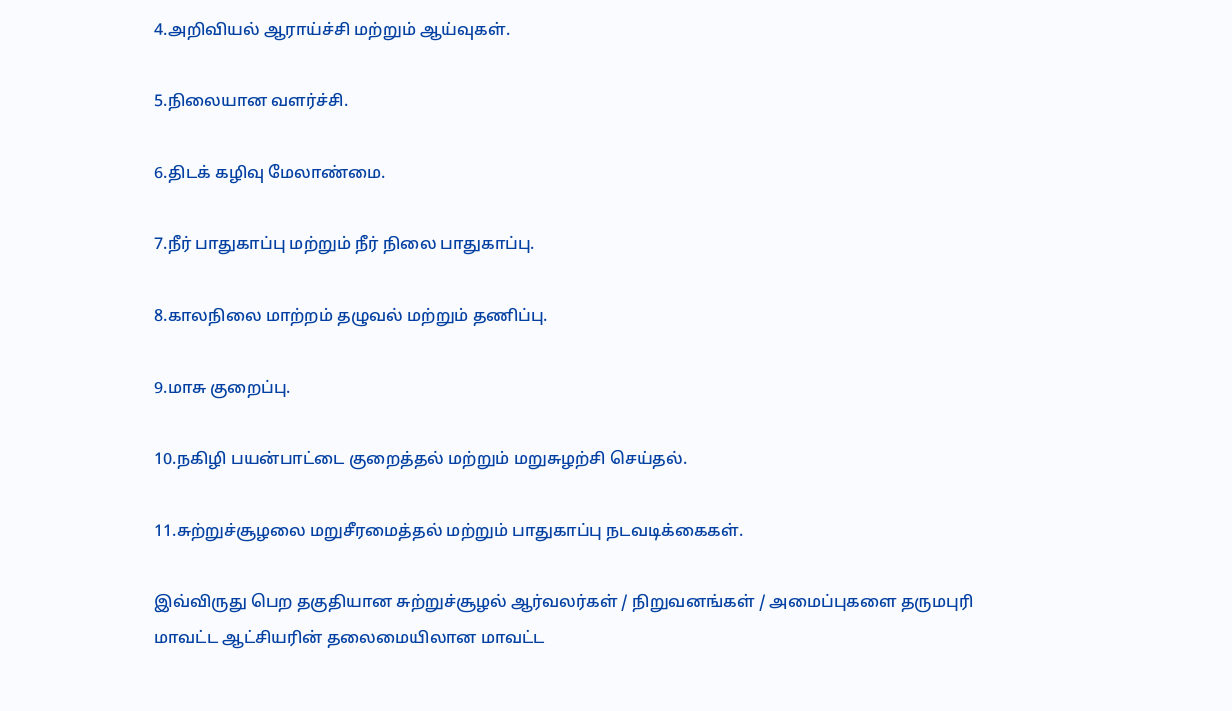4.அறிவியல்‌ ஆராய்ச்சி மற்றும்‌ ஆய்வுகள்‌.

5.நிலையான வளர்ச்சி.

6.திடக்‌ கழிவு மேலாண்மை.

7.நீர்‌ பாதுகாப்பு மற்றும்‌ நீர்‌ நிலை பாதுகாப்பு.

8.காலநிலை மாற்றம்‌ தழுவல்‌ மற்றும்‌ தணிப்பு.

9.மாசு குறைப்பு.

10.நகிழி பயன்பாட்டை குறைத்தல்‌ மற்றும்‌ மறுசுழற்சி செய்தல்‌.

11.சுற்றுச்சூழலை மறுசீரமைத்தல்‌ மற்றும்‌ பாதுகாப்பு நடவடிக்கைகள்‌.

இவ்விருது பெற தகுதியான சுற்றுச்சூழல்‌ ஆர்வலர்கள்‌ / நிறுவனங்கள்‌ / அமைப்புகளை தருமபுரி மாவட்ட ஆட்சியரின்‌ தலைமையிலான மாவட்ட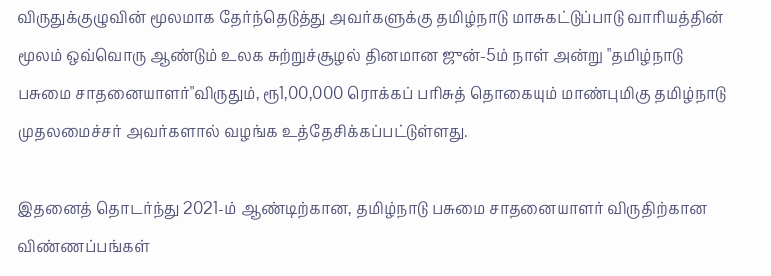விருதுக்குழுவின்‌ மூலமாக தேர்ந்தெடுத்து அவர்களுக்கு தமிழ்நாடு மாசுகட்டுப்பாடு வாரியத்தின்‌ மூலம்‌ ஒவ்வொரு ஆண்டும்‌ உலக சுற்றுச்சூழல்‌ தினமான ஜுன்‌-5ம்‌ நாள்‌ அன்று "தமிழ்நாடு பசுமை சாதனையாளர்‌"விருதும்‌, ரூ1,00,000 ரொக்கப்‌ பரிசுத்‌ தொகையும்‌ மாண்புமிகு தமிழ்நாடு முதலமைச்சர்‌ அவர்களால்‌ வழங்க உத்தேசிக்கப்பட்டுள்ளது.

இதனைத்‌ தொடர்ந்து 2021-ம்‌ ஆண்டிற்கான, தமிழ்நாடு பசுமை சாதனையாளர்‌ விருதிற்கான விண்ணப்பங்கள்‌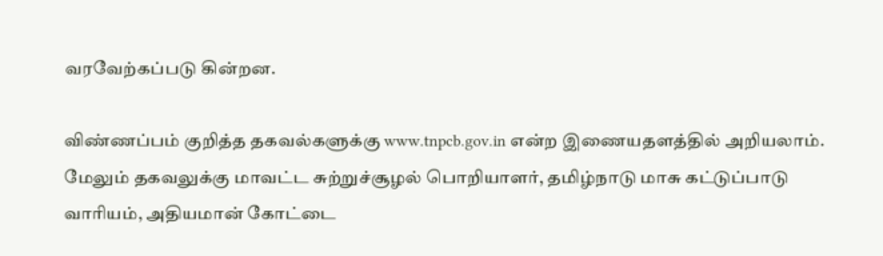வரவேற்கப்படு கின்றன.

விண்ணப்பம்‌ குறித்த தகவல்களுக்கு www.tnpcb.gov.in என்ற இணையதளத்தில்‌ அறியலாம்‌. மேலும்‌ தகவலுக்கு மாவட்ட சுற்றுச்சூழல்‌ பொறியாளர்‌, தமிழ்நாடு மாசு கட்டுப்பாடு வாரியம்‌, அதியமான்‌ கோட்டை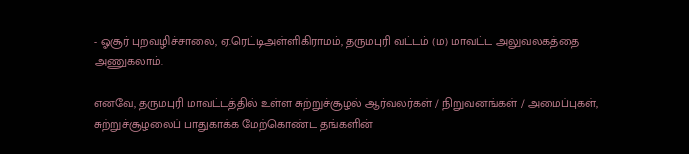- ஓசூர்‌ புறவழிச்சாலை, ஏ.ரெட்டிஅள்ளிகிராமம்‌, தருமபுரி வட்டம்‌ (ம) மாவட்ட அலுவலகத்தை அணுகலாம்‌.

எனவே, தருமபுரி மாவட்டத்தில்‌ உள்ள சுற்றுச்சூழல்‌ ஆர்வலர்கள்‌ / நிறுவனங்கள்‌ / அமைப்புகள்‌, சுற்றுச்சூழலைப்‌ பாதுகாக்க மேற்கொண்ட தங்களின்‌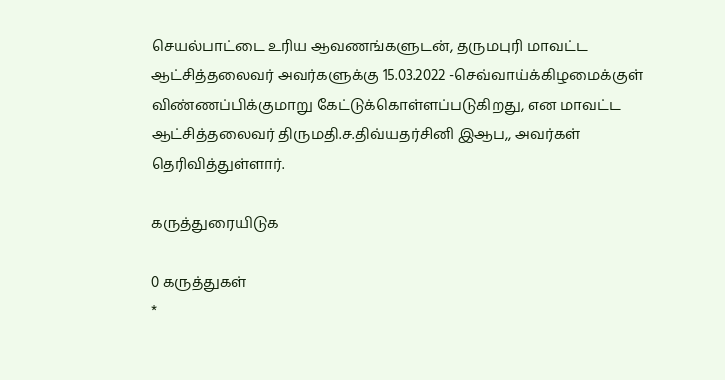செயல்பாட்டை உரிய ஆவணங்களுடன்‌, தருமபுரி மாவட்ட ஆட்சித்தலைவர்‌ அவர்களுக்கு 15.03.2022 -செவ்வாய்க்கிழமைக்குள்‌ விண்ணப்பிக்குமாறு கேட்டுக்கொள்ளப்படுகிறது, என மாவட்ட ஆட்சித்தலைவர்‌ திருமதி.ச.திவ்யதர்சினி இஆப,, அவர்கள்‌ தெரிவித்துள்ளார்‌.

கருத்துரையிடுக

0 கருத்துகள்
*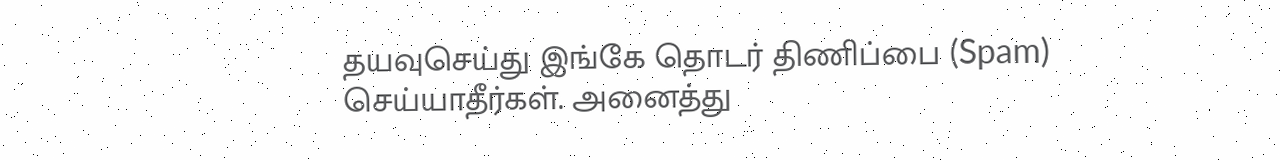தயவுசெய்து இங்கே தொடர் திணிப்பை (Spam) செய்யாதீர்கள். அனைத்து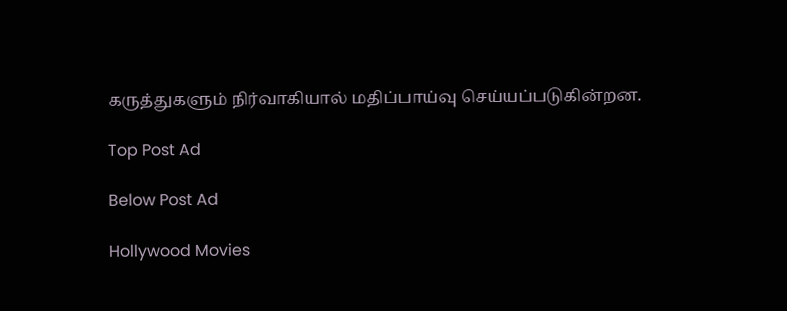கருத்துகளும் நிர்வாகியால் மதிப்பாய்வு செய்யப்படுகின்றன.

Top Post Ad

Below Post Ad

Hollywood Movies